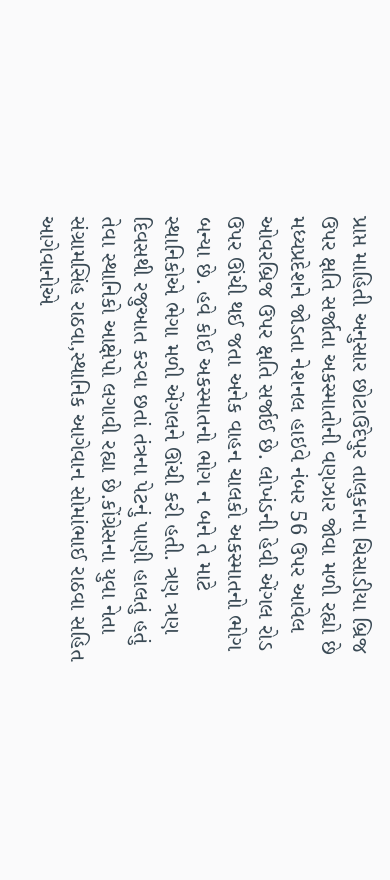પ્રાપ્ત માહિતી અનુસાર છોટાઉદેપુર તાલુકાના ચિસાડીયા બ્રિજ ઉપર ક્ષતિ સર્જાતા અકસ્માતોની વણઝાર જોવા મળી રહ્યો છે મધ્યપ્રદેશને જોડતા નેશનલ હાઇવે નંબર 56 ઉપર આવેલ ઓવરબ્રિજ ઉપર ક્ષતિ સર્જાઈ છે. લોખંડની હેવી એંગલ રોડ ઉપર ઊંચી થઈ જતા અનેક વાહન ચાલકો અકસ્માતનો ભોગ બન્યા છે. હવે કોઈ અકસ્માતનો ભોગ ન બને તે માટે સ્થાનિકોએ ભેગા મળી એંગલને ઊંચી કરી હતી. ત્રણ ત્રણ દિવસથી રજુઆત કરવા છતાં તંત્રના પેટનું પાણી હાલતું હતું તેવા સ્થાનિકો આક્ષેપો લગાવી રહ્યા છે.કોંગ્રેસના યુવા નેતા સંગ્રામસિંહ રાઠવા,સ્થાનિક આગેવાન સોમાંભાઈ રાઠવા સહિત આગેવાનોએ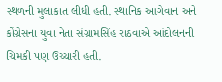સ્થળની મુલાકાત લીધી હતી. સ્થાનિક આગેવાન અને કોંગ્રેસના યુવા નેતા સંગ્રામસિંહ રાઠવાએ આંદોલનની ચિમકી પણ ઉચ્ચારી હતી.